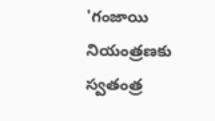'గంజాయి నియంత్రణకు స్వతంత్ర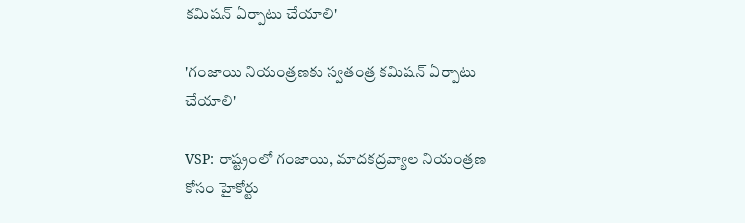కమిషన్ ఏర్పాటు చేయాలి'

'గంజాయి నియంత్రణకు స్వతంత్ర కమిషన్ ఏర్పాటు చేయాలి'

VSP: రాష్ట్రంలో గంజాయి, మాదకద్రవ్యాల నియంత్రణ కోసం హైకోర్టు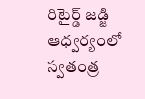రిటైర్డ్ జడ్జి ఆధ్వర్యంలో స్వతంత్ర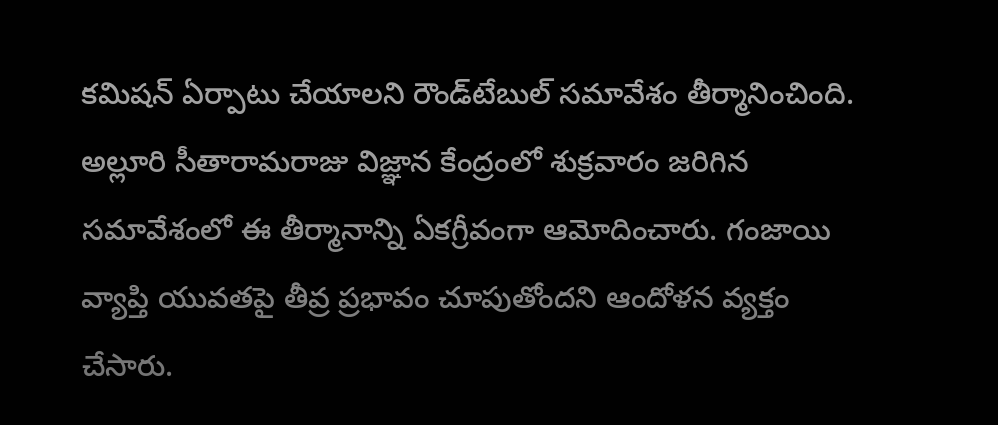కమిషన్ ఏర్పాటు చేయాలని రౌండ్‌టేబుల్ సమావేశం తీర్మానించింది. అల్లూరి సీతారామరాజు విజ్ఞాన కేంద్రంలో శుక్రవారం జరిగిన సమావేశంలో ఈ తీర్మానాన్ని ఏకగ్రీవంగా ఆమోదించారు. గంజాయి వ్యాప్తి యువతపై తీవ్ర ప్రభావం చూపుతోందని ఆందోళన వ్యక్తం చేసారు.